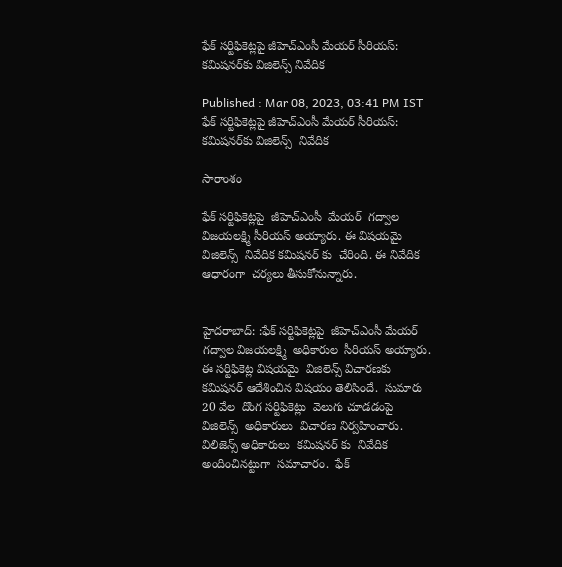ఫేక్ సర్టిఫికెట్లపై జీహెచ్ఎంసీ మేయర్ సీరియస్: కమిషనర్‌కు విజిలెన్స్ నివేదిక

Published : Mar 08, 2023, 03:41 PM IST
ఫేక్ సర్టిఫికెట్లపై జీహెచ్ఎంసీ మేయర్ సీరియస్: కమిషనర్‌కు విజిలెన్స్  నివేదిక

సారాంశం

ఫేక్ సర్టిఫికెట్లపై  జీహెచ్ఎంసీ  మేయర్  గద్వాల విజయలక్ష్మి సీరియస్ అయ్యారు. ఈ విషయమై  విజిలెన్స్  నివేదిక కమిషనర్ కు  చేరింది. ఈ నివేదిక  ఆధారంగా  చర్యలు తీసుకోనున్నారు.


హైదరాబాద్: :ఫేక్ సర్టిఫికెట్లపై  జీహెచ్ఎంసీ మేయర్  గద్వాల విజయలక్ష్మి  అధికారుల  సీరియస్ అయ్యారు.  ఈ సర్టిఫికెట్ల విషయమై  విజిలెన్స్ విచారణకు  కమిషనర్ ఆదేశించిన విషయం తెలిసిందే.  సుమారు  20 వేల  దొంగ సర్టిఫికెట్లు  వెలుగు చూడడంపై విజిలెన్స్  అధికారులు  విచారణ నిర్వహించారు.  విలిజెన్స్ అధికారులు  కమిషనర్ కు  నివేదిక అందించినట్టుగా  సమాచారం.  ఫేక్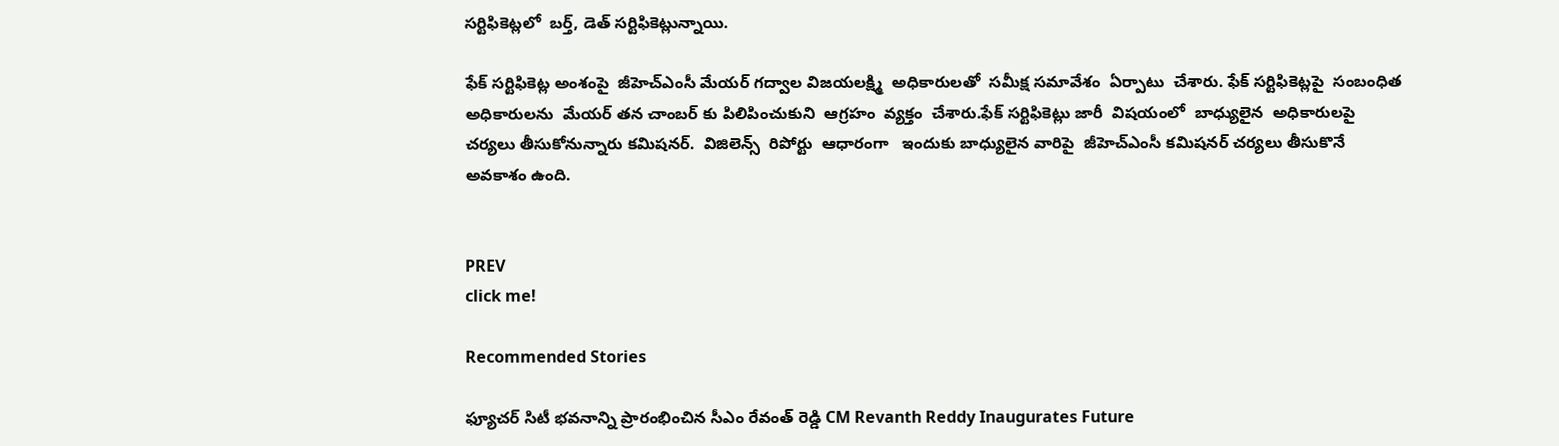సర్టిఫికెట్లలో  బర్త్, డెత్ సర్టిఫికెట్లున్నాయి.

ఫేక్ సర్టిఫికెట్ల అంశంపై  జీహెచ్ఎంసీ మేయర్ గద్వాల విజయలక్ష్మి  అధికారులతో  సమీక్ష సమావేశం  ఏర్పాటు  చేశారు. ఫేక్ సర్టిఫికెట్లపై  సంబంధిత అధికారులను  మేయర్ తన చాంబర్ కు పిలిపించుకుని  ఆగ్రహం  వ్యక్తం  చేశారు.ఫేక్ సర్టిఫికెట్లు జారీ  విషయంలో  బాధ్యులైన  అధికారులపై  చర్యలు తీసుకోనున్నారు కమిషనర్.  విజిలెన్స్  రిపోర్టు  ఆధారంగా   ఇందుకు బాధ్యులైన వారిపై  జీహెచ్ఎంసీ కమిషనర్ చర్యలు తీసుకొనే అవకాశం ఉంది.


PREV
click me!

Recommended Stories

ఫ్యూచర్ సిటీ భవనాన్ని ప్రారంభించిన సీఎం రేవంత్ రెడ్డి CM Revanth Reddy Inaugurates Future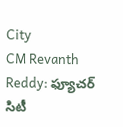City
CM Revanth Reddy: ఫ్యూచర్ సిటీ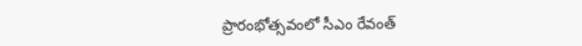ప్రారంభోత్సవంలో సీఎం రేవంత్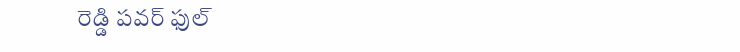రెడ్డి పవర్ ఫుల్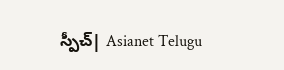స్పీచ్| Asianet Telugu